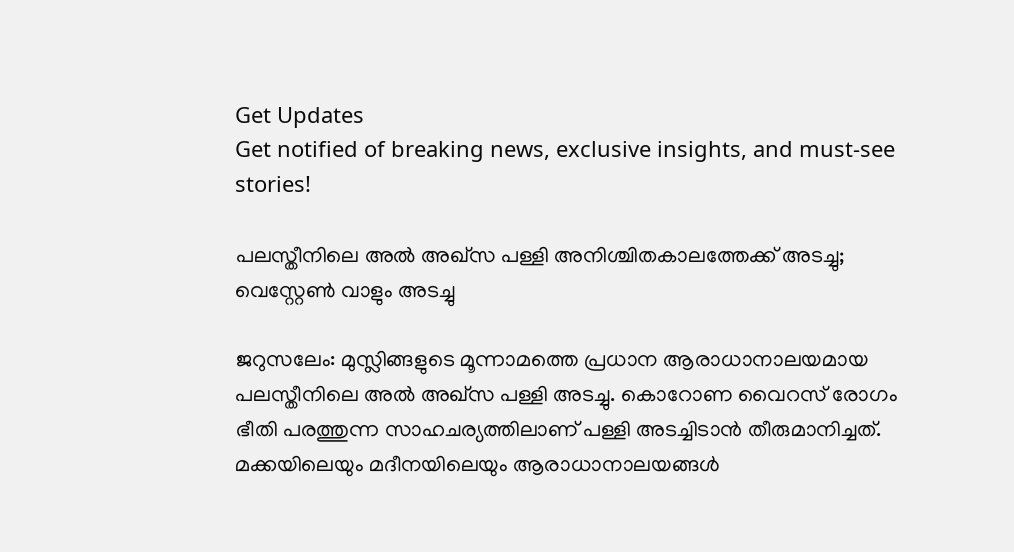Get Updates
Get notified of breaking news, exclusive insights, and must-see stories!

പലസ്തീനിലെ അല്‍ അഖ്‌സ പള്ളി അനിശ്ചിതകാലത്തേക്ക് അടച്ചു; വെസ്റ്റേണ്‍ വാളും അടച്ചു

ജറുസലേം: മുസ്ലിങ്ങളുടെ മൂന്നാമത്തെ പ്രധാന ആരാധാനാലയമായ പലസ്തീനിലെ അല്‍ അഖ്‌സ പള്ളി അടച്ചു. കൊറോണ വൈറസ് രോഗം ഭീതി പരത്തുന്ന സാഹചര്യത്തിലാണ് പള്ളി അടച്ചിടാന്‍ തീരുമാനിച്ചത്. മക്കയിലെയും മദീനയിലെയും ആരാധാനാലയങ്ങള്‍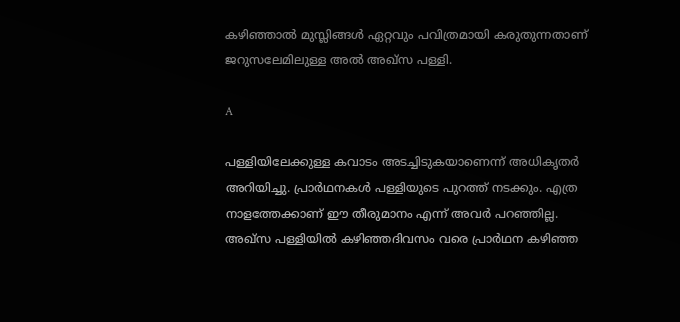കഴിഞ്ഞാല്‍ മുസ്ലിങ്ങള്‍ ഏറ്റവും പവിത്രമായി കരുതുന്നതാണ് ജറുസലേമിലുള്ള അല്‍ അഖ്‌സ പള്ളി.

A

പള്ളിയിലേക്കുള്ള കവാടം അടച്ചിടുകയാണെന്ന് അധികൃതര്‍ അറിയിച്ചു. പ്രാര്‍ഥനകള്‍ പള്ളിയുടെ പുറത്ത് നടക്കും. എത്ര നാളത്തേക്കാണ് ഈ തീരുമാനം എന്ന് അവര്‍ പറഞ്ഞില്ല. അഖ്‌സ പള്ളിയില്‍ കഴിഞ്ഞദിവസം വരെ പ്രാര്‍ഥന കഴിഞ്ഞ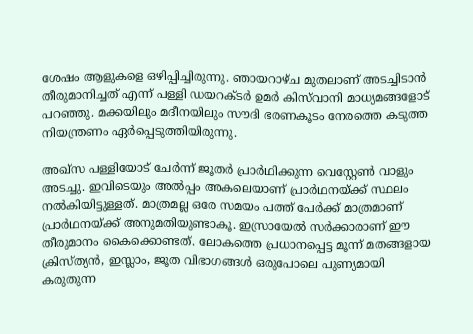ശേഷം ആളുകളെ ഒഴിപ്പിച്ചിരുന്നു. ഞായറാഴ്ച മുതലാണ് അടച്ചിടാന്‍ തീരുമാനിച്ചത് എന്ന് പള്ളി ഡയറക്ടര്‍ ഉമര്‍ കിസ്‌വാനി മാധ്യമങ്ങളോട് പറഞ്ഞു. മക്കയിലും മദീനയിലും സൗദി ഭരണകൂടം നേരത്തെ കടുത്ത നിയന്ത്രണം ഏര്‍പ്പെടുത്തിയിരുന്നു.

അഖ്‌സ പള്ളിയോട് ചേര്‍ന്ന് ജൂതര്‍ പ്രാര്‍ഥിക്കുന്ന വെസ്റ്റേണ്‍ വാളും അടച്ചു. ഇവിടെയും അല്‍പ്പം അകലെയാണ് പ്രാര്‍ഥനയ്ക്ക് സ്ഥലം നല്‍കിയിട്ടുള്ളത്. മാത്രമല്ല ഒരേ സമയം പത്ത് പേര്‍ക്ക് മാത്രമാണ് പ്രാര്‍ഥനയ്ക്ക് അനുമതിയുണ്ടാകൂ. ഇസ്രായേല്‍ സര്‍ക്കാരാണ് ഈ തീരുമാനം കൈക്കൊണ്ടത്. ലോകത്തെ പ്രധാനപ്പെട്ട മൂന്ന് മതങ്ങളായ ക്രിസ്ത്യന്‍, ഇസ്ലാം, ജൂത വിഭാഗങ്ങള്‍ ഒരുപോലെ പുണ്യമായി കരുതുന്ന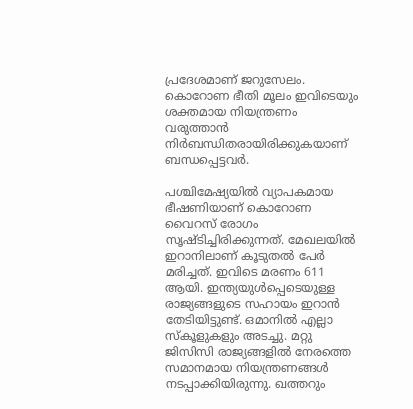പ്രദേശമാണ് ജറുസേലം. കൊറോണ ഭീതി മൂലം ഇവിടെയും ശക്തമായ നിയന്ത്രണം വരുത്താന്‍ നിര്‍ബന്ധിതരായിരിക്കുകയാണ് ബന്ധപ്പെട്ടവര്‍.

പശ്ചിമേഷ്യയില്‍ വ്യാപകമായ ഭീഷണിയാണ് കൊറോണ വൈറസ് രോഗം സൃഷ്ടിച്ചിരിക്കുന്നത്. മേഖലയില്‍ ഇറാനിലാണ് കൂടുതല്‍ പേര്‍ മരിച്ചത്. ഇവിടെ മരണം 611 ആയി. ഇന്ത്യയുള്‍പ്പെടെയുള്ള രാജ്യങ്ങളുടെ സഹായം ഇറാന്‍ തേടിയിട്ടുണ്ട്. ഒമാനില്‍ എല്ലാ സ്‌കൂളുകളും അടച്ചു. മറ്റു ജിസിസി രാജ്യങ്ങളില്‍ നേരത്തെ സമാനമായ നിയന്ത്രണങ്ങള്‍ നടപ്പാക്കിയിരുന്നു. ഖത്തറും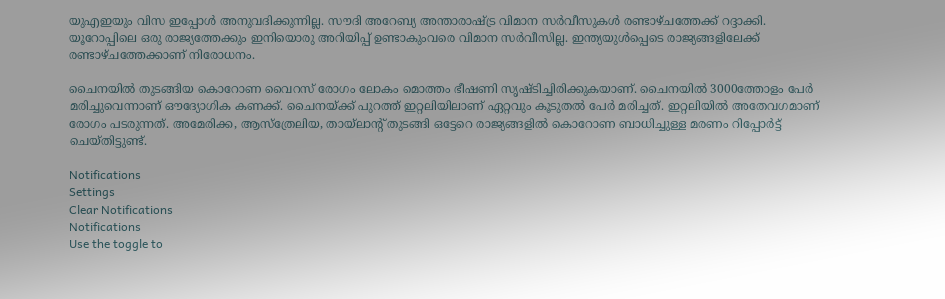യുഎഇയും വിസ ഇപ്പോള്‍ അനുവദിക്കുന്നില്ല. സൗദി അറേബ്യ അന്താരാഷ്ട്ര വിമാന സര്‍വീസുകള്‍ രണ്ടാഴ്ചത്തേക്ക് റദ്ദാക്കി. യൂറോപ്പിലെ ഒരു രാജ്യത്തേക്കും ഇനിയൊരു അറിയിപ്പ് ഉണ്ടാകുംവരെ വിമാന സര്‍വീസില്ല. ഇന്ത്യയുള്‍പ്പെടെ രാജ്യങ്ങളിലേക്ക് രണ്ടാഴ്ചത്തേക്കാണ് നിരോധനം.

ചൈനയില്‍ തുടങ്ങിയ കൊറോണ വൈറസ് രോഗം ലോകം മൊത്തം ഭീഷണി സൃഷ്ടിച്ചിരിക്കുകയാണ്. ചൈനയില്‍ 3000ത്തോളം പേര്‍ മരിച്ചുവെന്നാണ് ഔദ്യോഗിക കണക്ക്. ചൈനയ്ക്ക് പുറത്ത് ഇറ്റലിയിലാണ് ഏറ്റവും കൂടുതല്‍ പേര്‍ മരിച്ചത്. ഇറ്റലിയില്‍ അതേവഗമാണ് രോഗം പടരുന്നത്. അമേരിക്ക, ആസ്‌ത്രേലിയ, തായ്‌ലാന്റ് തുടങ്ങി ഒട്ടേറെ രാജ്യങ്ങളില്‍ കൊറോണ ബാധിച്ചുള്ള മരണം റിപ്പോര്‍ട്ട് ചെയ്തിട്ടുണ്ട്.

Notifications
Settings
Clear Notifications
Notifications
Use the toggle to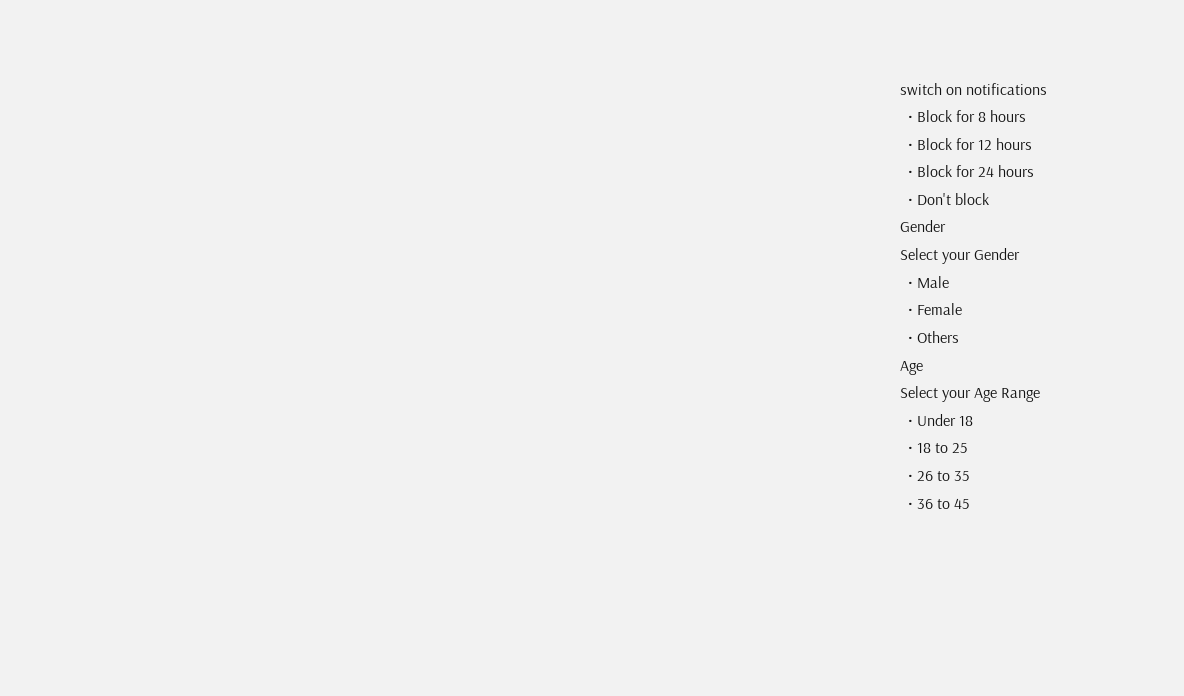switch on notifications
  • Block for 8 hours
  • Block for 12 hours
  • Block for 24 hours
  • Don't block
Gender
Select your Gender
  • Male
  • Female
  • Others
Age
Select your Age Range
  • Under 18
  • 18 to 25
  • 26 to 35
  • 36 to 45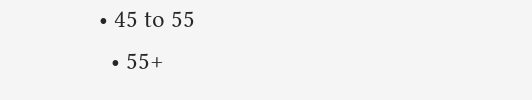• 45 to 55
  • 55+